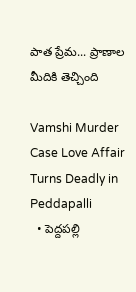పాత ప్రేమ... ప్రాణాల మీదికి తెచ్చింది

Vamshi Murder Case Love Affair Turns Deadly in Peddapalli
  • పెద్దపల్లి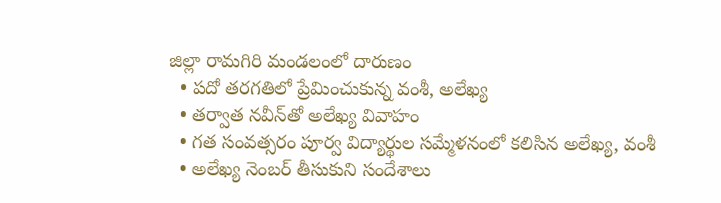జిల్లా రామగిరి మండలంలో దారుణం
  • పదో తరగతిలో ప్రేమించుకున్న వంశీ, అలేఖ్య
  • తర్వాత నవీన్‌తో అలేఖ్య వివాహం
  • గత సంవత్సరం పూర్వ విద్యార్థుల సమ్మేళనంలో కలిసిన అలేఖ్య, వంశీ
  • అలేఖ్య నెంబర్ తీసుకుని సందేశాలు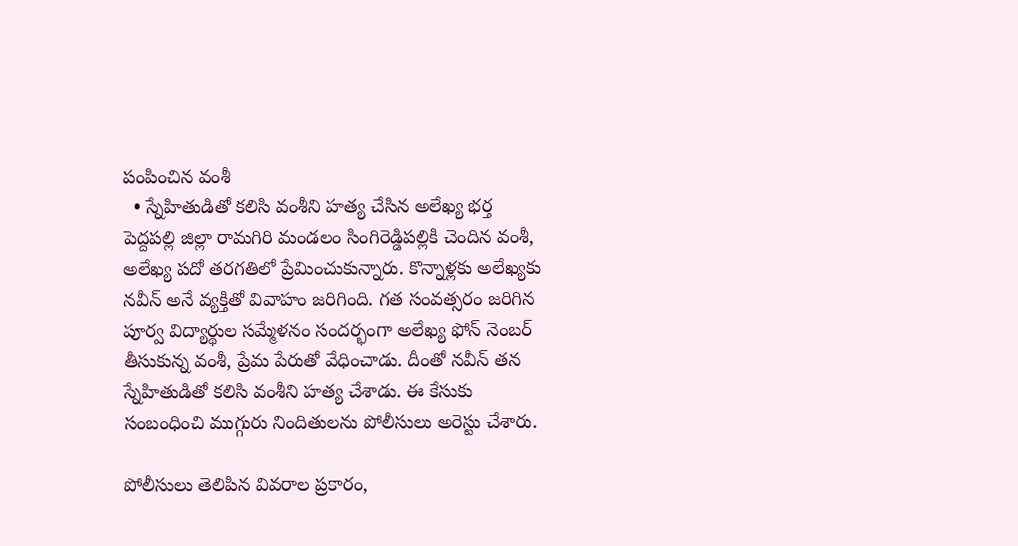పంపించిన వంశీ
  • స్నేహితుడితో కలిసి వంశీని హత్య చేసిన అలేఖ్య భర్త
పెద్దపల్లి జిల్లా రామగిరి మండలం సింగిరెడ్డిపల్లికి చెందిన వంశీ, అలేఖ్య పదో తరగతిలో ప్రేమించుకున్నారు. కొన్నాళ్లకు అలేఖ్యకు నవీన్ అనే వ్యక్తితో వివాహం జరిగింది. గత సంవత్సరం జరిగిన పూర్వ విద్యార్థుల సమ్మేళనం సందర్భంగా అలేఖ్య ఫోన్ నెంబర్ తీసుకున్న వంశీ, ప్రేమ పేరుతో వేధించాడు. దీంతో నవీన్ తన స్నేహితుడితో కలిసి వంశీని హత్య చేశాడు. ఈ కేసుకు సంబంధించి ముగ్గురు నిందితులను పోలీసులు అరెస్టు చేశారు.

పోలీసులు తెలిపిన వివరాల ప్రకారం,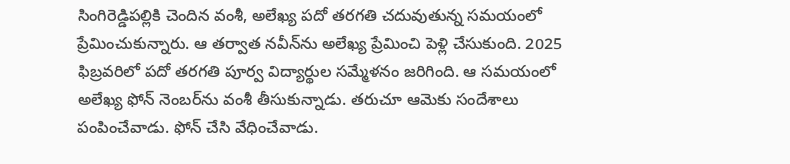సింగిరెడ్డిపల్లికి చెందిన వంశీ, అలేఖ్య పదో తరగతి చదువుతున్న సమయంలో ప్రేమించుకున్నారు. ఆ తర్వాత నవీన్‌ను అలేఖ్య ప్రేమించి పెళ్లి చేసుకుంది. 2025 ఫిబ్రవరిలో పదో తరగతి పూర్వ విద్యార్థుల సమ్మేళనం జరిగింది. ఆ సమయంలో అలేఖ్య ఫోన్ నెంబర్‌ను వంశీ తీసుకున్నాడు. తరుచూ ఆమెకు సందేశాలు పంపించేవాడు. ఫోన్ చేసి వేధించేవాడు.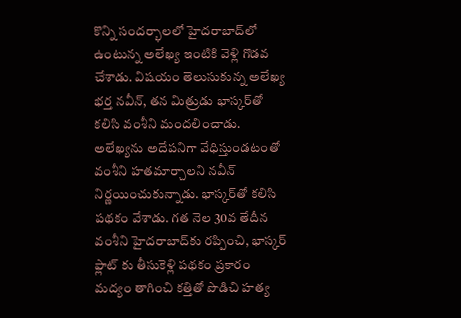కొన్ని సందర్భాలలో హైదరాబాద్‌లో ఉంటున్న అలేఖ్య ఇంటికి వెళ్లి గొడవ చేశాడు. విషయం తెలుసుకున్న అలేఖ్య భర్త నవీన్, తన మిత్రుడు భాస్కర్‌తో కలిసి వంశీని మందలించాడు. అలేఖ్యను అదేపనిగా వేధిస్తుండటంతో వంశీని హతమార్చాలని నవీన్ నిర్ణయించుకున్నాడు. భాస్కర్‌తో కలిసి పథకం వేశాడు. గత నెల 30వ తేదీన వంశీని హైదరాబాద్‌కు రప్పించి, భాస్కర్ ఫ్లాట్ కు తీసుకెళ్లి పథకం ప్రకారం మద్యం తాగించి కత్తితో పొడిచి హత్య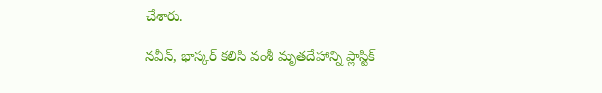చేశారు.

నవీన్, భాస్కర్ కలిసి వంశీ మృతదేహాన్ని ప్లాస్టిక్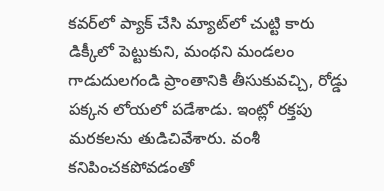కవర్‌లో ప్యాక్ చేసి మ్యాట్‌లో చుట్టి కారు డిక్కీలో పెట్టుకుని, మంథని మండలం గాడుదులగండి ప్రాంతానికి తీసుకువచ్చి, రోడ్డు పక్కన లోయలో పడేశాడు. ఇంట్లో రక్తపు మరకలను తుడిచివేశారు. వంశీ కనిపించకపోవడంతో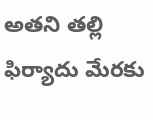అతని తల్లి ఫిర్యాదు మేరకు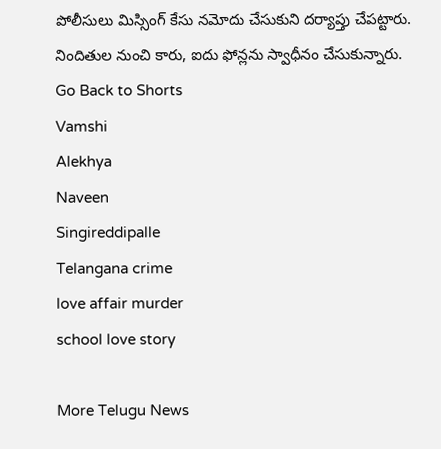పోలీసులు మిస్సింగ్ కేసు నమోదు చేసుకుని దర్యాప్తు చేపట్టారు. నిందితుల నుంచి కారు, ఐదు ఫోన్లను స్వాధీనం చేసుకున్నారు.
Go Back to Shorts
Vamshi
Alekhya
Naveen
Singireddipalle
Telangana crime
love affair murder
school love story

More Telugu News